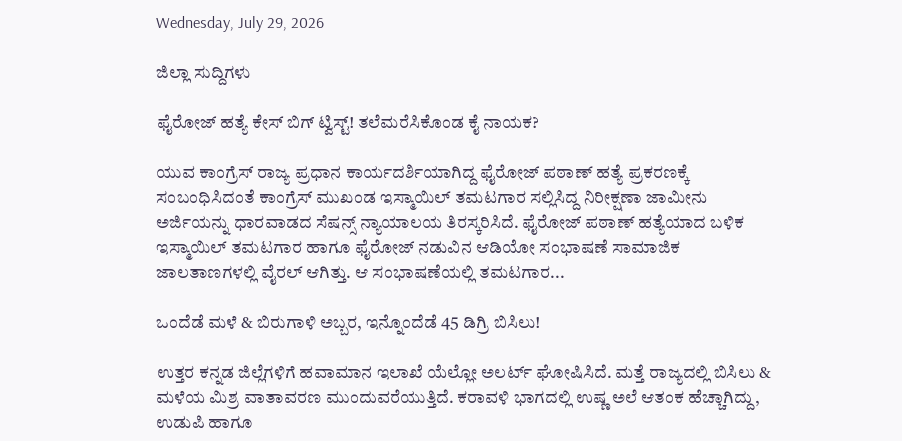Wednesday, July 29, 2026

ಜಿಲ್ಲಾ ಸುದ್ದಿಗಳು

ಫೈರೋಜ್ ಹತ್ಯೆ ಕೇಸ್ ಬಿಗ್ ಟ್ವಿಸ್ಟ್! ತಲೆಮರೆಸಿಕೊಂಡ ಕೈ ನಾಯಕ?

ಯುವ ಕಾಂಗ್ರೆಸ್ ರಾಜ್ಯ ಪ್ರಧಾನ ಕಾರ್ಯದರ್ಶಿಯಾಗಿದ್ದ ಫೈರೋಜ್ ಪಠಾಣ್ ಹತ್ಯೆ ಪ್ರಕರಣಕ್ಕೆ ಸಂಬಂಧಿಸಿದಂತೆ ಕಾಂಗ್ರೆಸ್ ಮುಖಂಡ ಇಸ್ಮಾಯಿಲ್ ತಮಟಗಾರ ಸಲ್ಲಿಸಿದ್ದ ನಿರೀಕ್ಷಣಾ ಜಾಮೀನು ಅರ್ಜಿಯನ್ನು ಧಾರವಾಡದ ಸೆಷನ್ಸ್ ನ್ಯಾಯಾಲಯ ತಿರಸ್ಕರಿಸಿದೆ. ಫೈರೋಜ್ ಪಠಾಣ್ ಹತ್ಯೆಯಾದ ಬಳಿಕ ಇಸ್ಮಾಯಿಲ್ ತಮಟಗಾರ ಹಾಗೂ ಫೈರೋಜ್ ನಡುವಿನ ಆಡಿಯೋ ಸಂಭಾಷಣೆ ಸಾಮಾಜಿಕ ಜಾಲತಾಣಗಳಲ್ಲಿ ವೈರಲ್ ಆಗಿತ್ತು. ಆ ಸಂಭಾಷಣೆಯಲ್ಲಿ ತಮಟಗಾರ...

ಒಂದೆಡೆ ಮಳೆ & ಬಿರುಗಾಳಿ ಅಬ್ಬರ, ಇನ್ನೊಂದೆಡೆ 45 ಡಿಗ್ರಿ ಬಿಸಿಲು!

ಉತ್ತರ ಕನ್ನಡ ಜಿಲ್ಲೆಗಳಿಗೆ ಹವಾಮಾನ ಇಲಾಖೆ ಯೆಲ್ಲೋ ಅಲರ್ಟ್ ಘೋಷಿಸಿದೆ. ಮತ್ತೆ ರಾಜ್ಯದಲ್ಲಿ ಬಿಸಿಲು & ಮಳೆಯ ಮಿಶ್ರ ವಾತಾವರಣ ಮುಂದುವರೆಯುತ್ತಿದೆ. ಕರಾವಳಿ ಭಾಗದಲ್ಲಿ ಉಷ್ಣ ಅಲೆ ಆತಂಕ ಹೆಚ್ಚಾಗಿದ್ದು, ಉಡುಪಿ ಹಾಗೂ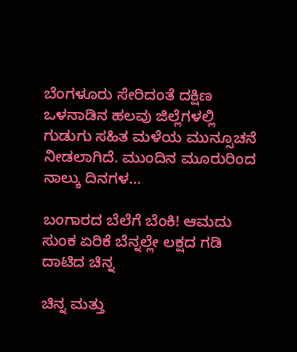ಬೆಂಗಳೂರು ಸೇರಿದಂತೆ ದಕ್ಷಿಣ ಒಳನಾಡಿನ ಹಲವು ಜಿಲ್ಲೆಗಳಲ್ಲಿ ಗುಡುಗು ಸಹಿತ ಮಳೆಯ ಮುನ್ಸೂಚನೆ ನೀಡಲಾಗಿದೆ. ಮುಂದಿನ ಮೂರುರಿಂದ ನಾಲ್ಕು ದಿನಗಳ...

ಬಂಗಾರದ ಬೆಲೆಗೆ ಬೆಂಕಿ! ಆಮದು ಸುಂಕ ಏರಿಕೆ ಬೆನ್ನಲ್ಲೇ ಲಕ್ಷದ ಗಡಿ ದಾಟಿದ ಚಿನ್ನ

ಚಿನ್ನ ಮತ್ತು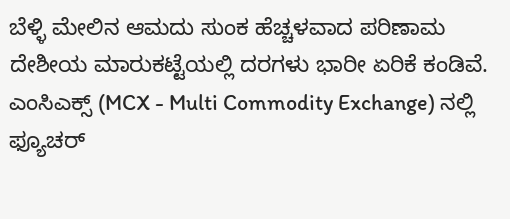ಬೆಳ್ಳಿ ಮೇಲಿನ ಆಮದು ಸುಂಕ ಹೆಚ್ಚಳವಾದ ಪರಿಣಾಮ ದೇಶೀಯ ಮಾರುಕಟ್ಟೆಯಲ್ಲಿ ದರಗಳು ಭಾರೀ ಏರಿಕೆ ಕಂಡಿವೆ. ಎಂಸಿಎಕ್ಸ್‌ (MCX - Multi Commodity Exchange) ನಲ್ಲಿ ಫ್ಯೂಚರ್‌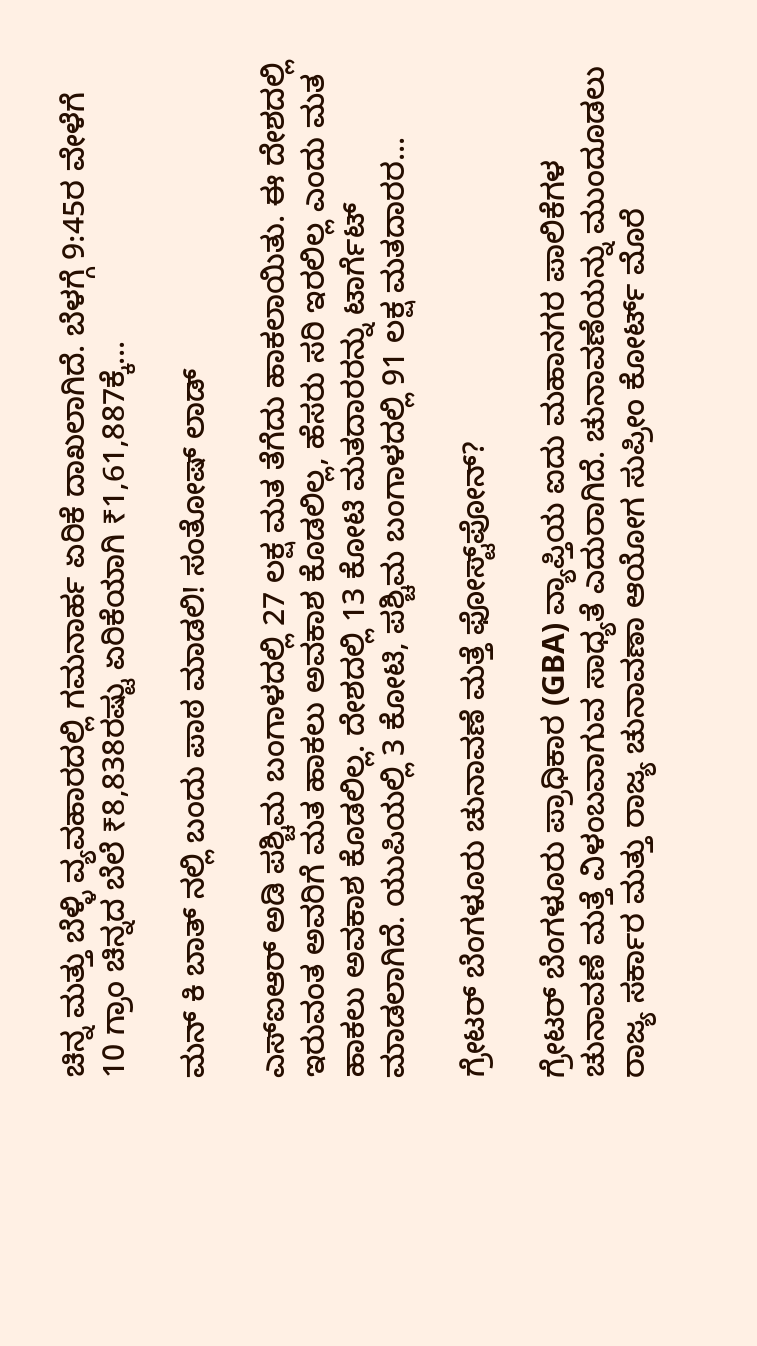ಚಿನ್ನ ಮತ್ತು ಬೆಳ್ಳಿ ವ್ಯವಹಾರದಲ್ಲಿ ಗಮನಾರ್ಹ ಏರಿಕೆ ದಾಖಲಾಗಿದೆ. ಬೆಳಗ್ಗೆ 9:45ರ ವೇಳೆಗೆ 10 ಗ್ರಾಂ ಚಿನ್ನದ ಬೆಲೆ ₹8,838ರಷ್ಟು ಏರಿಕೆಯಾಗಿ ₹1,61,887ಕ್ಕೆ...

ಮನ್‌ ಕಿ ಬಾತ್‌ ನಲ್ಲಿ ಬಂದು ಪಾಠ ಮಾಡಲಿ! ಸಂತೋಷ್‌ ಲಾಡ್

ಎಸ್ಐಆರ್ ಅಡಿ ಪಶ್ಚಿಮ ಬಂಗಾಳದಲ್ಲಿ 27 ಲಕ್ಷ ಮತ ತೆಗೆದು ಹಾಕಲಾಯಿತು. ಈ ದೇಶದಲ್ಲಿ ಇರುವಂತ ಅವರಿಗೆ ಮತ ಹಾಕಲು ಅವಕಾಶ ಕೊಡಲಿಲ್ಲ, ಹೆಸರು ಸರಿ ಇರಲಿಲ್ಲ ಎಂದು ಮತ ಹಾಕಲು ಅವಕಾಶ ಕೊಡಲಿಲ್ಲ. ದೇಶದಲ್ಲಿ 13 ಕೋಟಿ ಮತದಾರರನ್ನು ಟಾರ್ಗೆಟ್ ಮಾಡಲಾಗಿದೆ. ಯುಪಿಯಲ್ಲಿ 3 ಕೋಟಿ, ಪಶ್ಚಿಮ ಬಂಗಾಳದಲ್ಲಿ 91 ಲಕ್ಷ ಮತದಾರರ...

ಗ್ರೇಟರ್ ಬೆಂಗಳೂರು ಚುನಾವಣೆ ಮತ್ತೆ ಫೋಸ್ಟ್‌ಪೋನ್?

ಗ್ರೇಟರ್ ಬೆಂಗಳೂರು ಪ್ರಾಧಿಕಾರ (GBA) ವ್ಯಾಪ್ತಿಯ ಐದು ಮಹಾನಗರ ಪಾಲಿಕೆಗಳ ಚುನಾವಣೆ ಮತ್ತೆ ವಿಳಂಬವಾಗುವ ಸಾಧ್ಯತೆ ಎದುರಾಗಿದೆ. ಚುನಾವಣೆಯನ್ನು ಮುಂದೂಡಲು ರಾಜ್ಯ ಸರ್ಕಾರ ಮತ್ತು ರಾಜ್ಯ ಚುನಾವಣಾ ಆಯೋಗ ಸುಪ್ರೀಂ ಕೋರ್ಟ್ ಮೊರೆ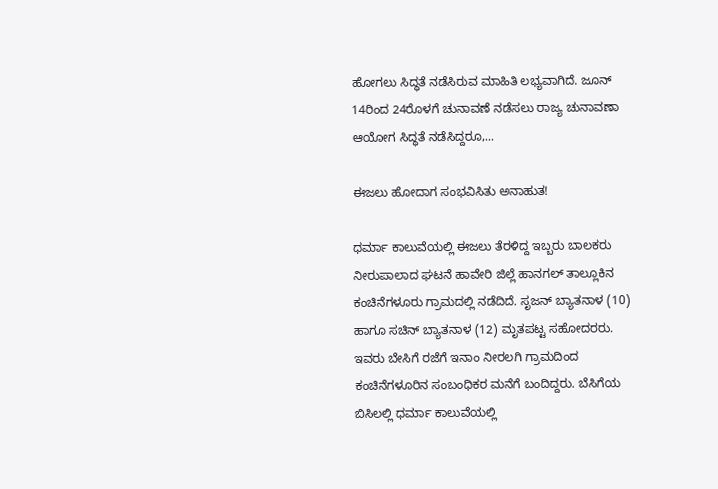ಹೋಗಲು ಸಿದ್ಧತೆ ನಡೆಸಿರುವ ಮಾಹಿತಿ ಲಭ್ಯವಾಗಿದೆ. ಜೂನ್ 14ರಿಂದ 24ರೊಳಗೆ ಚುನಾವಣೆ ನಡೆಸಲು ರಾಜ್ಯ ಚುನಾವಣಾ ಆಯೋಗ ಸಿದ್ಧತೆ ನಡೆಸಿದ್ದರೂ,...

ಈಜಲು ಹೋದಾಗ ಸಂಭವಿಸಿತು ಅನಾಹುತ!

ಧರ್ಮಾ ಕಾಲುವೆಯಲ್ಲಿ ಈಜಲು ತೆರಳಿದ್ದ ಇಬ್ಬರು ಬಾಲಕರು ನೀರುಪಾಲಾದ ಘಟನೆ ಹಾವೇರಿ ಜಿಲ್ಲೆ ಹಾನಗಲ್ ತಾಲ್ಲೂಕಿನ ಕಂಚಿನೆಗಳೂರು ಗ್ರಾಮದಲ್ಲಿ ನಡೆದಿದೆ. ಸೃಜನ್ ಬ್ಯಾತನಾಳ (10) ಹಾಗೂ ಸಚಿನ್ ಬ್ಯಾತನಾಳ (12) ಮೃತಪಟ್ಟ ಸಹೋದರರು. ಇವರು ಬೇಸಿಗೆ ರಜೆಗೆ ಇನಾಂ ನೀರಲಗಿ ಗ್ರಾಮದಿಂದ ಕಂಚಿನೆಗಳೂರಿನ ಸಂಬಂಧಿಕರ ಮನೆಗೆ ಬಂದಿದ್ದರು. ಬೆಸಿಗೆಯ ಬಿಸಿಲಲ್ಲಿ ಧರ್ಮಾ ಕಾಲುವೆಯಲ್ಲಿ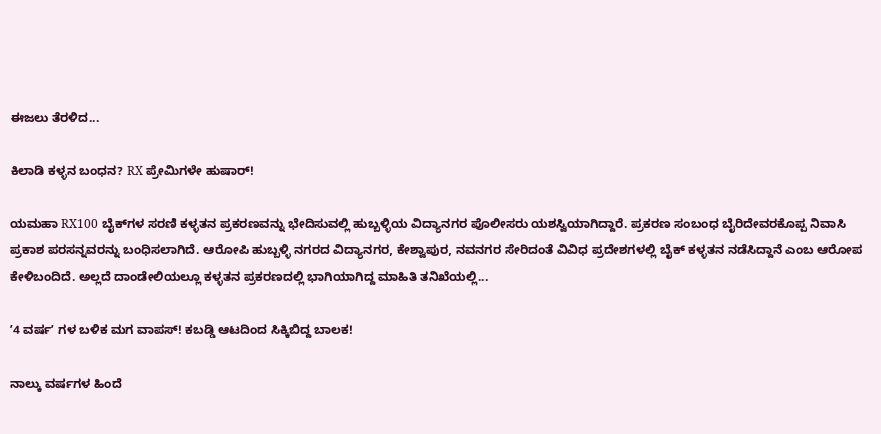ಈಜಲು ತೆರಳಿದ...

ಕಿಲಾಡಿ ಕಳ್ಳನ ಬಂಧನ? RX ಪ್ರೇಮಿಗಳೇ ಹುಷಾರ್!

ಯಮಹಾ RX100 ಬೈಕ್‌ಗಳ ಸರಣಿ ಕಳ್ಳತನ ಪ್ರಕರಣವನ್ನು ಭೇದಿಸುವಲ್ಲಿ ಹುಬ್ಬಳ್ಳಿಯ ವಿದ್ಯಾನಗರ ಪೊಲೀಸರು ಯಶಸ್ವಿಯಾಗಿದ್ದಾರೆ. ಪ್ರಕರಣ ಸಂಬಂಧ ಬೈರಿದೇವರಕೊಪ್ಪ ನಿವಾಸಿ ಪ್ರಕಾಶ ಪರಸನ್ನವರನ್ನು ಬಂಧಿಸಲಾಗಿದೆ. ಆರೋಪಿ ಹುಬ್ಬಳ್ಳಿ ನಗರದ ವಿದ್ಯಾನಗರ, ಕೇಶ್ವಾಪುರ, ನವನಗರ ಸೇರಿದಂತೆ ವಿವಿಧ ಪ್ರದೇಶಗಳಲ್ಲಿ ಬೈಕ್ ಕಳ್ಳತನ ನಡೆಸಿದ್ದಾನೆ ಎಂಬ ಆರೋಪ ಕೇಳಿಬಂದಿದೆ. ಅಲ್ಲದೆ ದಾಂಡೇಲಿಯಲ್ಲೂ ಕಳ್ಳತನ ಪ್ರಕರಣದಲ್ಲಿ ಭಾಗಿಯಾಗಿದ್ದ ಮಾಹಿತಿ ತನಿಖೆಯಲ್ಲಿ...

ʼ4 ವರ್ಷʼ ಗಳ ಬಳಿಕ ಮಗ ವಾಪಸ್! ಕಬಡ್ಡಿ ಆಟದಿಂದ ಸಿಕ್ಕಿಬಿದ್ದ ಬಾಲಕ!

ನಾಲ್ಕು ವರ್ಷಗಳ ಹಿಂದೆ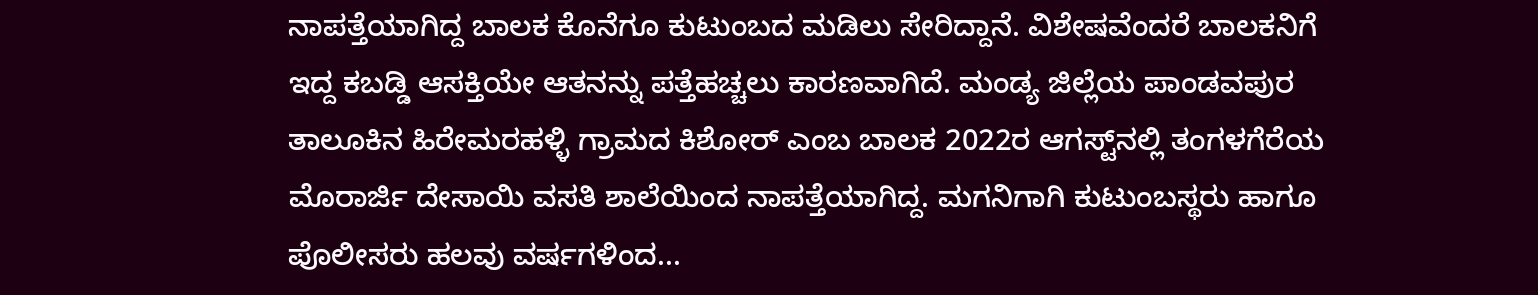ನಾಪತ್ತೆಯಾಗಿದ್ದ ಬಾಲಕ ಕೊನೆಗೂ ಕುಟುಂಬದ ಮಡಿಲು ಸೇರಿದ್ದಾನೆ. ವಿಶೇಷವೆಂದರೆ ಬಾಲಕನಿಗೆ ಇದ್ದ ಕಬಡ್ಡಿ ಆಸಕ್ತಿಯೇ ಆತನನ್ನು ಪತ್ತೆಹಚ್ಚಲು ಕಾರಣವಾಗಿದೆ. ಮಂಡ್ಯ ಜಿಲ್ಲೆಯ ಪಾಂಡವಪುರ ತಾಲೂಕಿನ ಹಿರೇಮರಹಳ್ಳಿ ಗ್ರಾಮದ ಕಿಶೋರ್ ಎಂಬ ಬಾಲಕ 2022ರ ಆಗಸ್ಟ್‌ನಲ್ಲಿ ತಂಗಳಗೆರೆಯ ಮೊರಾರ್ಜಿ ದೇಸಾಯಿ ವಸತಿ ಶಾಲೆಯಿಂದ ನಾಪತ್ತೆಯಾಗಿದ್ದ. ಮಗನಿಗಾಗಿ ಕುಟುಂಬಸ್ಥರು ಹಾಗೂ ಪೊಲೀಸರು ಹಲವು ವರ್ಷಗಳಿಂದ...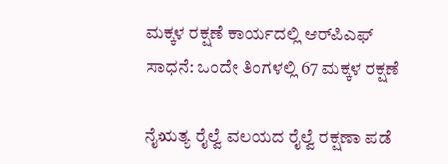ಮಕ್ಕಳ ರಕ್ಷಣೆ ಕಾರ್ಯದಲ್ಲಿ ಆರ್‌ಪಿಎಫ್‌ ಸಾಧನೆ: ಒಂದೇ ತಿಂಗಳಲ್ಲಿ 67 ಮಕ್ಕಳ ರಕ್ಷಣೆ

ನೈಋತ್ಯ ರೈಲ್ವೆ ವಲಯದ ರೈಲ್ವೆ ರಕ್ಷಣಾ ಪಡೆ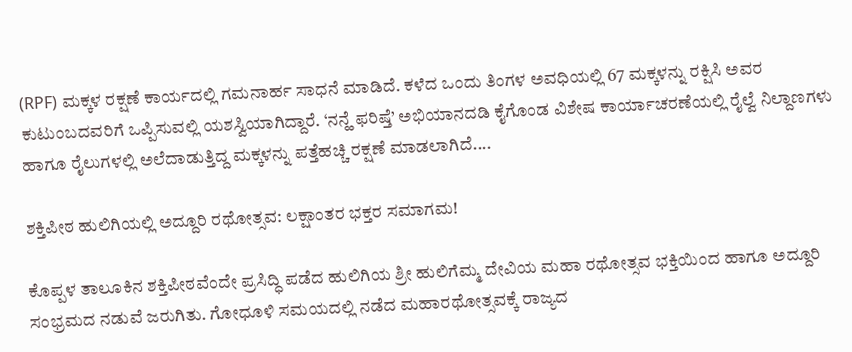(RPF) ಮಕ್ಕಳ ರಕ್ಷಣೆ ಕಾರ್ಯದಲ್ಲಿ ಗಮನಾರ್ಹ ಸಾಧನೆ ಮಾಡಿದೆ. ಕಳೆದ ಒಂದು ತಿಂಗಳ ಅವಧಿಯಲ್ಲಿ 67 ಮಕ್ಕಳನ್ನು ರಕ್ಷಿಸಿ ಅವರ ಕುಟುಂಬದವರಿಗೆ ಒಪ್ಪಿಸುವಲ್ಲಿ ಯಶಸ್ವಿಯಾಗಿದ್ದಾರೆ. ‘ನನ್ಹೆ ಫರಿಷ್ತೆ’ ಅಭಿಯಾನದಡಿ ಕೈಗೊಂಡ ವಿಶೇಷ ಕಾರ್ಯಾಚರಣೆಯಲ್ಲಿ ರೈಲ್ವೆ ನಿಲ್ದಾಣಗಳು ಹಾಗೂ ರೈಲುಗಳಲ್ಲಿ ಅಲೆದಾಡುತ್ತಿದ್ದ ಮಕ್ಕಳನ್ನು ಪತ್ತೆಹಚ್ಚಿ ರಕ್ಷಣೆ ಮಾಡಲಾಗಿದೆ....

ಶಕ್ತಿಪೀಠ ಹುಲಿಗಿಯಲ್ಲಿ ಅದ್ದೂರಿ ರಥೋತ್ಸವ: ಲಕ್ಷಾಂತರ ಭಕ್ತರ ಸಮಾಗಮ!

ಕೊಪ್ಪಳ ತಾಲೂಕಿನ ಶಕ್ತಿಪೀಠವೆಂದೇ ಪ್ರಸಿದ್ಧಿ ಪಡೆದ ಹುಲಿಗಿಯ ಶ್ರೀ ಹುಲಿಗೆಮ್ಮ ದೇವಿಯ ಮಹಾ ರಥೋತ್ಸವ ಭಕ್ತಿಯಿಂದ ಹಾಗೂ ಅದ್ದೂರಿ ಸಂಭ್ರಮದ ನಡುವೆ ಜರುಗಿತು. ಗೋಧೂಳಿ ಸಮಯದಲ್ಲಿ ನಡೆದ ಮಹಾರಥೋತ್ಸವಕ್ಕೆ ರಾಜ್ಯದ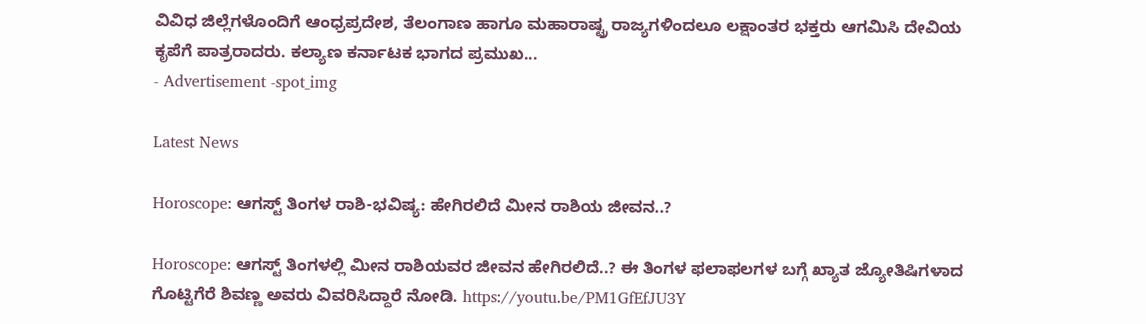ವಿವಿಧ ಜಿಲ್ಲೆಗಳೊಂದಿಗೆ ಆಂಧ್ರಪ್ರದೇಶ, ತೆಲಂಗಾಣ ಹಾಗೂ ಮಹಾರಾಷ್ಟ್ರ ರಾಜ್ಯಗಳಿಂದಲೂ ಲಕ್ಷಾಂತರ ಭಕ್ತರು ಆಗಮಿಸಿ ದೇವಿಯ ಕೃಪೆಗೆ ಪಾತ್ರರಾದರು. ಕಲ್ಯಾಣ ಕರ್ನಾಟಕ ಭಾಗದ ಪ್ರಮುಖ...
- Advertisement -spot_img

Latest News

Horoscope: ಆಗಸ್ಟ್ ತಿಂಗಳ ರಾಶಿ-ಭವಿಷ್ಯ: ಹೇಗಿರಲಿದೆ ಮೀನ ರಾಶಿಯ ಜೀವನ..?

Horoscope: ಆಗಸ್ಟ್ ತಿಂಗಳಲ್ಲಿ ಮೀನ ರಾಶಿಯವರ ಜೀವನ ಹೇಗಿರಲಿದೆ..? ಈ ತಿಂಗಳ ಫಲಾಫಲಗಳ ಬಗ್ಗೆ ಖ್ಯಾತ ಜ್ಯೋತಿಷಿಗಳಾದ ಗೊಟ್ಟಿಗೆರೆ ಶಿವಣ್ಣ ಅವರು ವಿವರಿಸಿದ್ದಾರೆ ನೋಡಿ. https://youtu.be/PM1GfEfJU3Y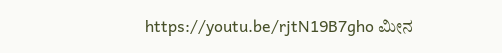https://youtu.be/rjtN19B7gho ಮೀನ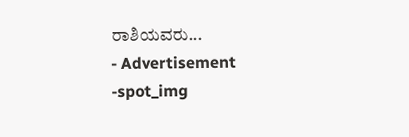ರಾಶಿಯವರು...
- Advertisement -spot_img